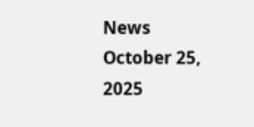News October 25, 2025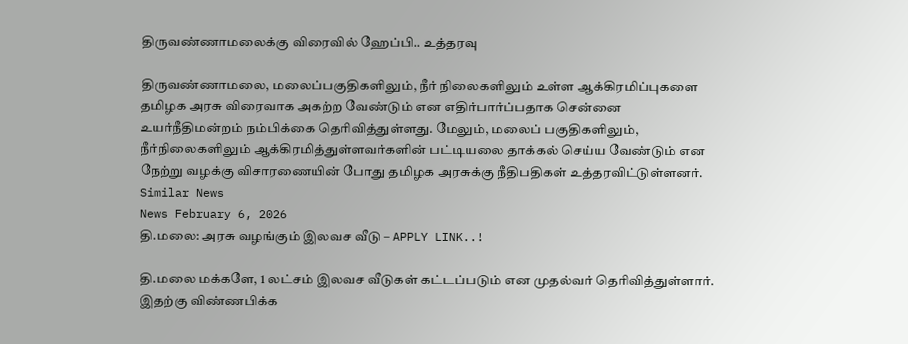திருவண்ணாமலைக்கு விரைவில் ஹேப்பி.. உத்தரவு

திருவண்ணாமலை, மலைப்பகுதிகளிலும், நீர் நிலைகளிலும் உள்ள ஆக்கிரமிப்புகளை தமிழக அரசு விரைவாக அகற்ற வேண்டும் என எதிர்பார்ப்பதாக சென்னை உயர்நீதிமன்றம் நம்பிக்கை தெரிவித்துள்ளது. மேலும், மலைப் பகுதிகளிலும், நீர்நிலைகளிலும் ஆக்கிரமித்துள்ளவர்களின் பட்டியலை தாக்கல் செய்ய வேண்டும் என நேற்று வழக்கு விசாரணையின் போது தமிழக அரசுக்கு நீதிபதிகள் உத்தரவிட்டுள்ளனர்.
Similar News
News February 6, 2026
தி.மலை: அரசு வழங்கும் இலவச வீடு – APPLY LINK..!

தி.மலை மக்களே, 1 லட்சம் இலவச வீடுகள் கட்டப்படும் என முதல்வர் தெரிவித்துள்ளார். இதற்கு விண்ணபிக்க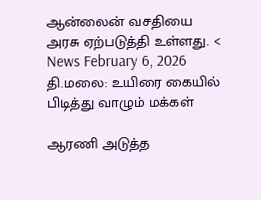ஆன்லைன் வசதியை அரசு ஏற்படுத்தி உள்ளது. <
News February 6, 2026
தி.மலை: உயிரை கையில் பிடித்து வாழும் மக்கள்

ஆரணி அடுத்த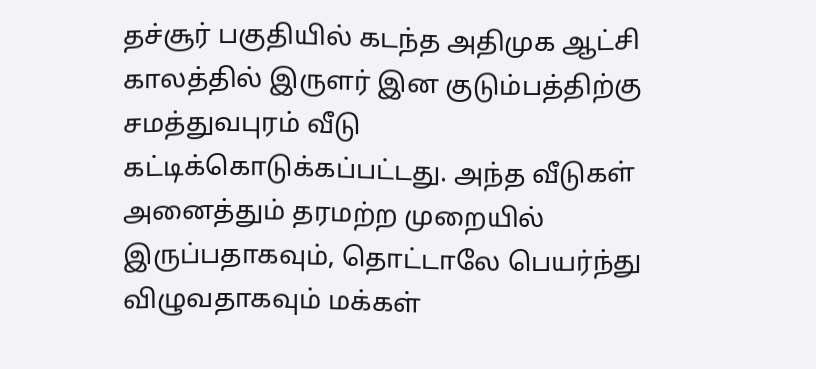தச்சூர் பகுதியில் கடந்த அதிமுக ஆட்சி காலத்தில் இருளர் இன குடும்பத்திற்கு சமத்துவபுரம் வீடு கட்டிக்கொடுக்கப்பட்டது. அந்த வீடுகள் அனைத்தும் தரமற்ற முறையில் இருப்பதாகவும், தொட்டாலே பெயர்ந்து விழுவதாகவும் மக்கள்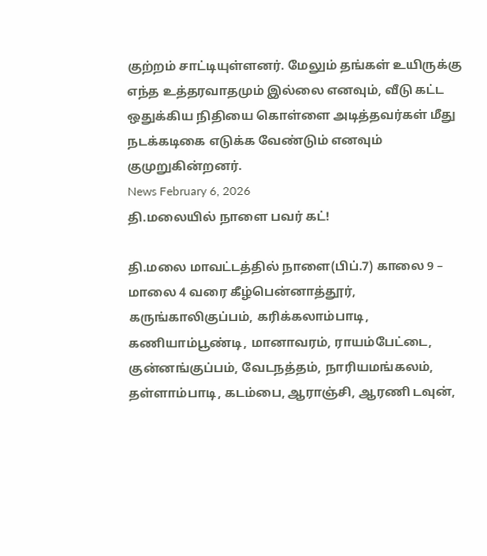குற்றம் சாட்டியுள்ளனர். மேலும் தங்கள் உயிருக்கு எந்த உத்தரவாதமும் இல்லை எனவும், வீடு கட்ட ஒதுக்கிய நிதியை கொள்ளை அடித்தவர்கள் மீது நடக்கடிகை எடுக்க வேண்டும் எனவும் குமுறுகின்றனர்.
News February 6, 2026
தி.மலையில் நாளை பவர் கட்!

தி.மலை மாவட்டத்தில் நாளை(பிப்.7) காலை 9 – மாலை 4 வரை கீழ்பென்னாத்தூர், கருங்காலிகுப்பம், கரிக்கலாம்பாடி, கணியாம்பூண்டி, மானாவரம், ராயம்பேட்டை, குன்னங்குப்பம், வேடநத்தம், நாரியமங்கலம், தள்ளாம்பாடி, கடம்பை, ஆராஞ்சி, ஆரணி டவுன்,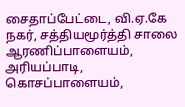சைதாப்பேட்டை, வி.ஏ.கே நகர், சத்தியமூர்த்தி சாலை ஆரணிப்பாளையம், அரியப்பாடி, கொசப்பாளையம்,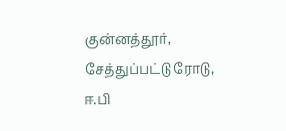குன்னத்தூர், சேத்துப்பட்டு ரோடு, ஈ.பி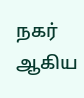நகர் ஆகிய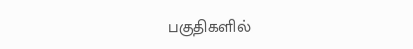பகுதிகளில்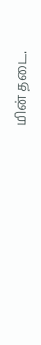மின் தடை.